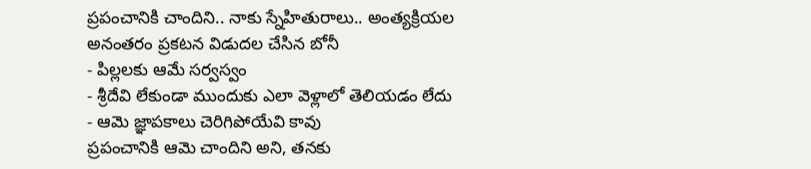ప్రపంచానికి చాందిని.. నాకు స్నేహితురాలు.. అంత్యక్రియల అనంతరం ప్రకటన విడుదల చేసిన బోనీ
- పిల్లలకు ఆమే సర్వస్వం
- శ్రీదేవి లేకుండా ముందుకు ఎలా వెళ్లాలో తెలియడం లేదు
- ఆమె జ్ఞాపకాలు చెరిగిపోయేవి కావు
ప్రపంచానికి ఆమె చాందిని అని, తనకు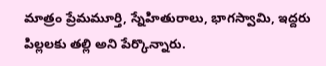మాత్రం ప్రేమమూర్తి, స్నేహితురాలు, భాగస్వామి, ఇద్దరు పిల్లలకు తల్లి అని పేర్కొన్నారు.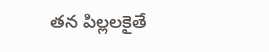తన పిల్లలకైతే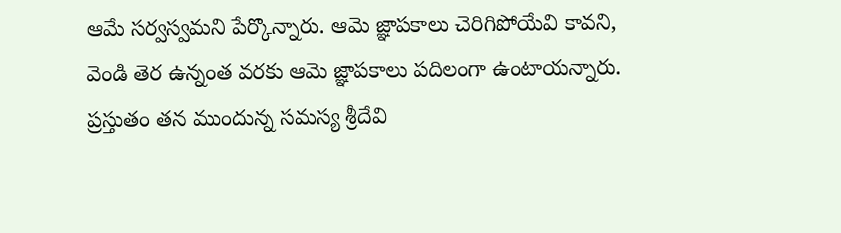ఆమే సర్వస్వమని పేర్కొన్నారు. ఆమె జ్ఞాపకాలు చెరిగిపోయేవి కావని, వెండి తెర ఉన్నంత వరకు ఆమె జ్ఞాపకాలు పదిలంగా ఉంటాయన్నారు. ప్రస్తుతం తన ముందున్న సమస్య శ్రీదేవి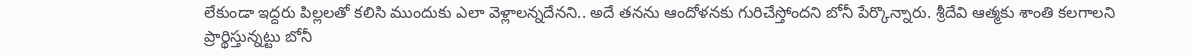లేకుండా ఇద్దరు పిల్లలతో కలిసి ముందుకు ఎలా వెళ్లాలన్నదేనని.. అదే తనను ఆందోళనకు గురిచేస్తోందని బోనీ పేర్కొన్నారు. శ్రీదేవి ఆత్మకు శాంతి కలగాలని ప్రార్థిస్తున్నట్టు బోనీ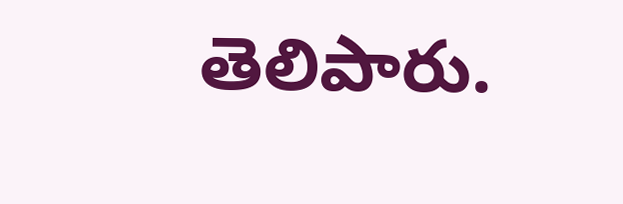తెలిపారు.